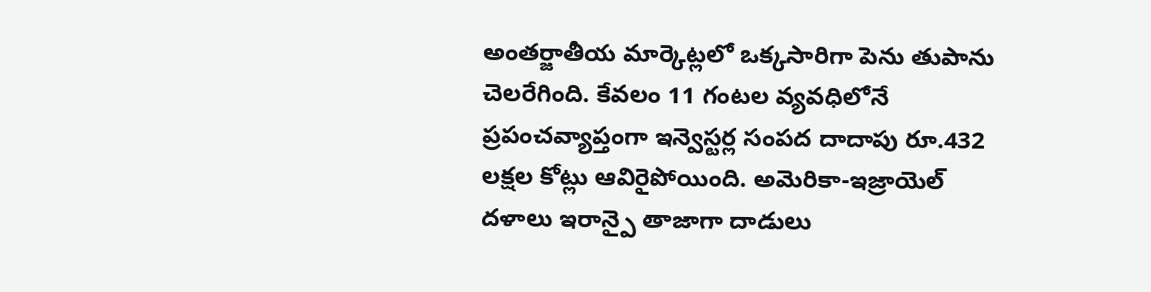అంతర్జాతీయ మార్కెట్లలో ఒక్కసారిగా పెను తుపాను చెలరేగింది. కేవలం 11 గంటల వ్యవధిలోనే ప్రపంచవ్యాప్తంగా ఇన్వెస్టర్ల సంపద దాదాపు రూ.432 లక్షల కోట్లు ఆవిరైపోయింది. అమెరికా-ఇజ్రాయెల్ దళాలు ఇరాన్పై తాజాగా దాడులు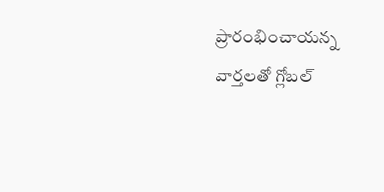ప్రారంభించాయన్న వార్తలతో గ్లోబల్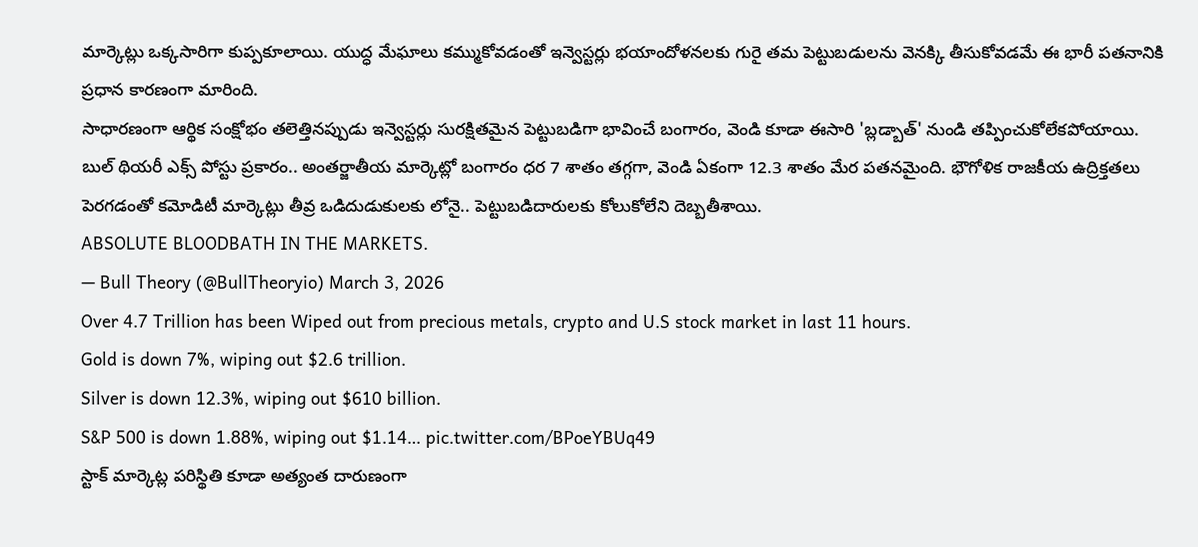మార్కెట్లు ఒక్కసారిగా కుప్పకూలాయి. యుద్ధ మేఘాలు కమ్ముకోవడంతో ఇన్వెస్టర్లు భయాందోళనలకు గురై తమ పెట్టుబడులను వెనక్కి తీసుకోవడమే ఈ భారీ పతనానికి ప్రధాన కారణంగా మారింది.
సాధారణంగా ఆర్థిక సంక్షోభం తలెత్తినప్పుడు ఇన్వెస్టర్లు సురక్షితమైన పెట్టుబడిగా భావించే బంగారం, వెండి కూడా ఈసారి 'బ్లడ్బాత్' నుండి తప్పించుకోలేకపోయాయి. బుల్ థియరీ ఎక్స్ పోస్టు ప్రకారం.. అంతర్జాతీయ మార్కెట్లో బంగారం ధర 7 శాతం తగ్గగా, వెండి ఏకంగా 12.3 శాతం మేర పతనమైంది. భౌగోళిక రాజకీయ ఉద్రిక్తతలు పెరగడంతో కమోడిటీ మార్కెట్లు తీవ్ర ఒడిదుడుకులకు లోనై.. పెట్టుబడిదారులకు కోలుకోలేని దెబ్బతీశాయి.
ABSOLUTE BLOODBATH IN THE MARKETS.
— Bull Theory (@BullTheoryio) March 3, 2026
Over 4.7 Trillion has been Wiped out from precious metals, crypto and U.S stock market in last 11 hours.
Gold is down 7%, wiping out $2.6 trillion.
Silver is down 12.3%, wiping out $610 billion.
S&P 500 is down 1.88%, wiping out $1.14… pic.twitter.com/BPoeYBUq49
స్టాక్ మార్కెట్ల పరిస్థితి కూడా అత్యంత దారుణంగా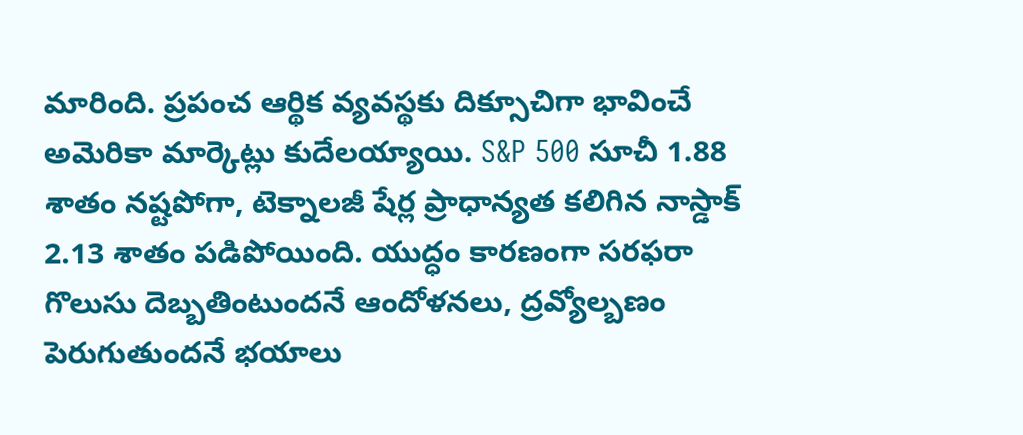మారింది. ప్రపంచ ఆర్థిక వ్యవస్థకు దిక్సూచిగా భావించే అమెరికా మార్కెట్లు కుదేలయ్యాయి. S&P 500 సూచీ 1.88 శాతం నష్టపోగా, టెక్నాలజీ షేర్ల ప్రాధాన్యత కలిగిన నాస్డాక్ 2.13 శాతం పడిపోయింది. యుద్ధం కారణంగా సరఫరా గొలుసు దెబ్బతింటుందనే ఆందోళనలు, ద్రవ్యోల్బణం పెరుగుతుందనే భయాలు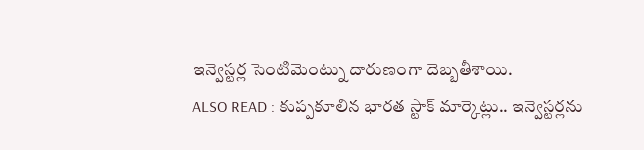ఇన్వెస్టర్ల సెంటిమెంట్ను దారుణంగా దెబ్బతీశాయి.
ALSO READ : కుప్పకూలిన భారత స్టాక్ మార్కెట్లు.. ఇన్వెస్టర్లను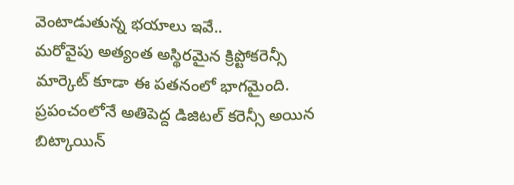వెంటాడుతున్న భయాలు ఇవే..
మరోవైపు అత్యంత అస్థిరమైన క్రిప్టోకరెన్సీ మార్కెట్ కూడా ఈ పతనంలో భాగమైంది. ప్రపంచంలోనే అతిపెద్ద డిజిటల్ కరెన్సీ అయిన బిట్కాయిన్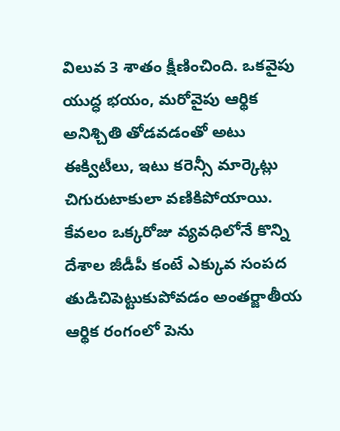విలువ 3 శాతం క్షీణించింది. ఒకవైపు యుద్ధ భయం, మరోవైపు ఆర్థిక అనిశ్చితి తోడవడంతో అటు ఈక్విటీలు, ఇటు కరెన్సీ మార్కెట్లు చిగురుటాకులా వణికిపోయాయి. కేవలం ఒక్కరోజు వ్యవధిలోనే కొన్ని దేశాల జీడీపీ కంటే ఎక్కువ సంపద తుడిచిపెట్టుకుపోవడం అంతర్జాతీయ ఆర్థిక రంగంలో పెను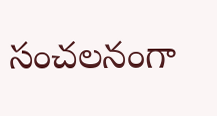సంచలనంగా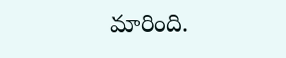మారింది.